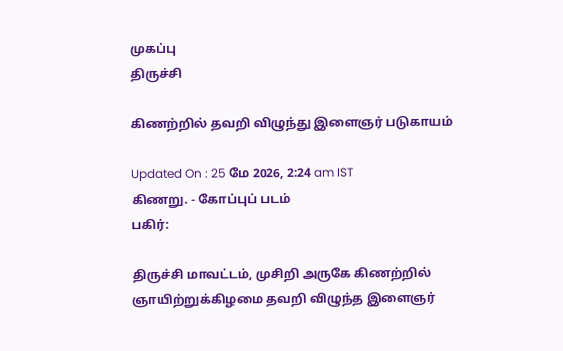முகப்பு
திருச்சி

கிணற்றில் தவறி விழுந்து இளைஞர் படுகாயம்

Updated On : 25 மே 2026, 2:24 am IST
கிணறு. - கோப்புப் படம்
பகிர்:

திருச்சி மாவட்டம், முசிறி அருகே கிணற்றில் ஞாயிற்றுக்கிழமை தவறி விழுந்த இளைஞர்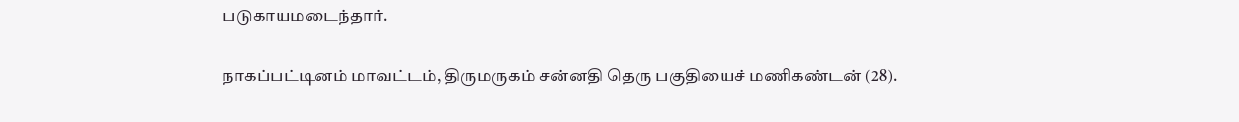படுகாயமடைந்தார்.

நாகப்பட்டினம் மாவட்டம், திருமருகம் சன்னதி தெரு பகுதியைச் மணிகண்டன் (28).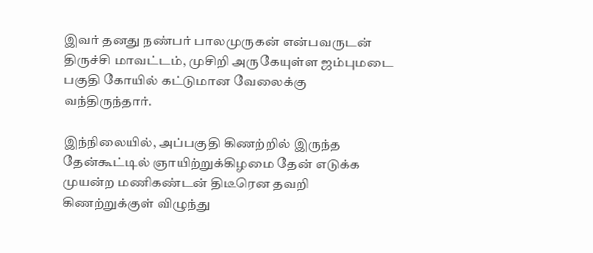இவர் தனது நண்பர் பாலமுருகன் என்பவருடன் திருச்சி மாவட்டம், முசிறி அருகேயுள்ள ஜம்புமடை பகுதி கோயில் கட்டுமான வேலைக்கு வந்திருந்தார்.

இந்நிலையில், அப்பகுதி கிணற்றில் இருந்த தேன்கூட்டில் ஞாயிற்றுக்கிழமை தேன் எடுக்க முயன்ற மணிகண்டன் திடீரென தவறி கிணற்றுக்குள் விழுந்து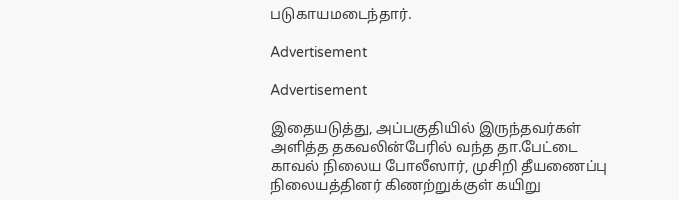படுகாயமடைந்தார்.

Advertisement

Advertisement

இதையடுத்து, அப்பகுதியில் இருந்தவர்கள் அளித்த தகவலின்பேரில் வந்த தா.பேட்டை காவல் நிலைய போலீஸார், முசிறி தீயணைப்பு நிலையத்தினர் கிணற்றுக்குள் கயிறு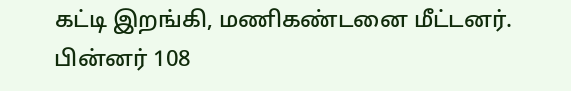கட்டி இறங்கி, மணிகண்டனை மீட்டனர். பின்னர் 108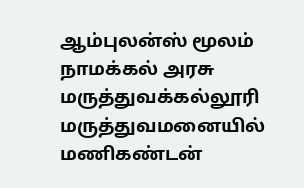ஆம்புலன்ஸ் மூலம் நாமக்கல் அரசு மருத்துவக்கல்லூரி மருத்துவமனையில் மணிகண்டன்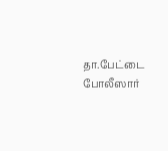தா.பேட்டை போலீஸார்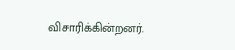விசாரிக்கின்றனர்.